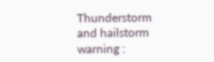Thunderstorm and hailstorm warning :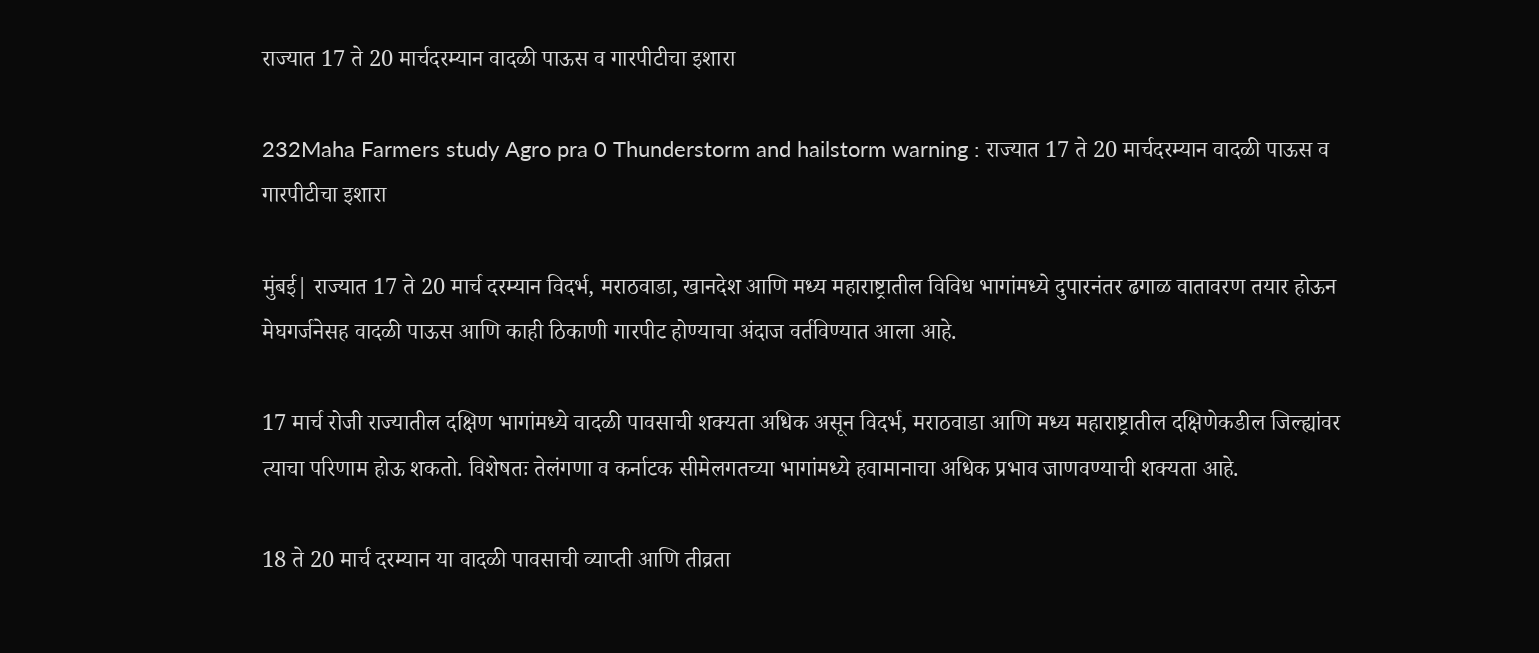राज्यात 17 ते 20 मार्चदरम्यान वादळी पाऊस व गारपीटीचा इशारा

232Maha Farmers study Agro pra 0 Thunderstorm and hailstorm warning : राज्यात 17 ते 20 मार्चदरम्यान वादळी पाऊस व गारपीटीचा इशारा

मुंबई| राज्यात 17 ते 20 मार्च दरम्यान विदर्भ, मराठवाडा, खानदेश आणि मध्य महाराष्ट्रातील विविध भागांमध्ये दुपारनंतर ढगाळ वातावरण तयार होऊन मेघगर्जनेसह वादळी पाऊस आणि काही ठिकाणी गारपीट होण्याचा अंदाज वर्तविण्यात आला आहे.

17 मार्च रोजी राज्यातील दक्षिण भागांमध्ये वादळी पावसाची शक्यता अधिक असून विदर्भ, मराठवाडा आणि मध्य महाराष्ट्रातील दक्षिणेकडील जिल्ह्यांवर त्याचा परिणाम होऊ शकतो. विशेषतः तेलंगणा व कर्नाटक सीमेलगतच्या भागांमध्ये हवामानाचा अधिक प्रभाव जाणवण्याची शक्यता आहे.

18 ते 20 मार्च दरम्यान या वादळी पावसाची व्याप्ती आणि तीव्रता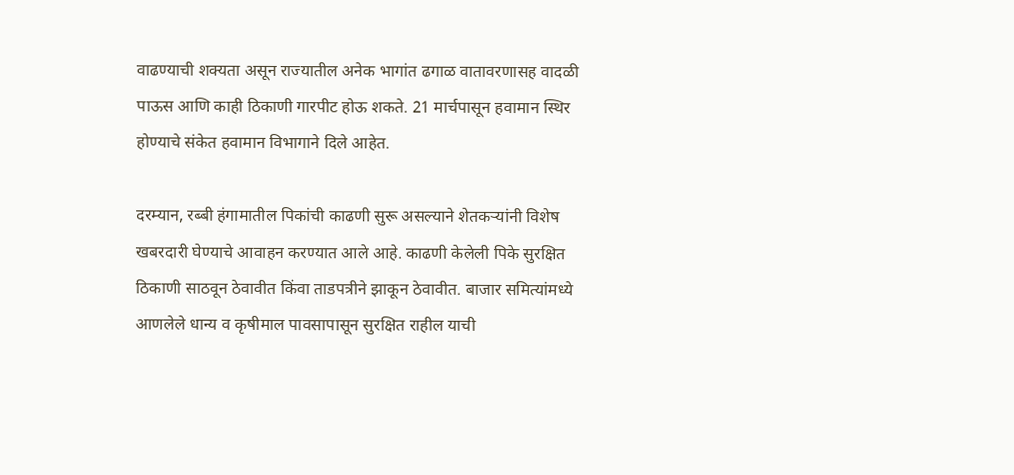वाढण्याची शक्यता असून राज्यातील अनेक भागांत ढगाळ वातावरणासह वादळी पाऊस आणि काही ठिकाणी गारपीट होऊ शकते. 21 मार्चपासून हवामान स्थिर होण्याचे संकेत हवामान विभागाने दिले आहेत.

दरम्यान, रब्बी हंगामातील पिकांची काढणी सुरू असल्याने शेतकऱ्यांनी विशेष खबरदारी घेण्याचे आवाहन करण्यात आले आहे. काढणी केलेली पिके सुरक्षित ठिकाणी साठवून ठेवावीत किंवा ताडपत्रीने झाकून ठेवावीत. बाजार समित्यांमध्ये आणलेले धान्य व कृषीमाल पावसापासून सुरक्षित राहील याची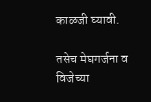काळजी घ्यावी.

तसेच मेघगर्जना व विजेच्या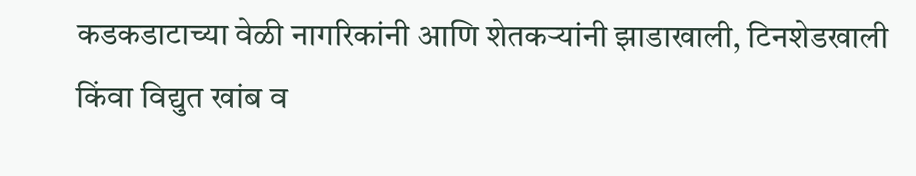कडकडाटाच्या वेळी नागरिकांनी आणि शेतकऱ्यांनी झाडाखाली, टिनशेडखाली किंवा विद्युत खांब व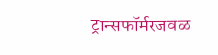ट्रान्सफॉर्मरजवळ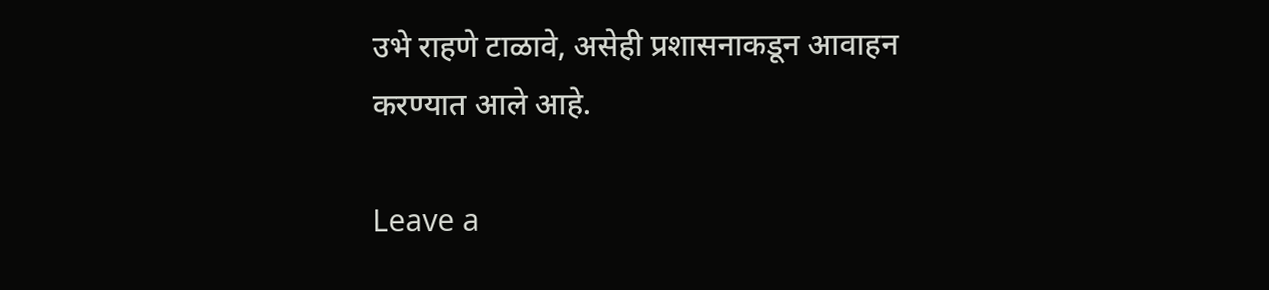उभे राहणे टाळावे, असेही प्रशासनाकडून आवाहन करण्यात आले आहे.

Leave a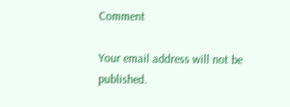Comment

Your email address will not be published.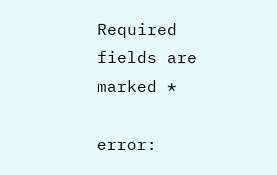Required fields are marked *

error: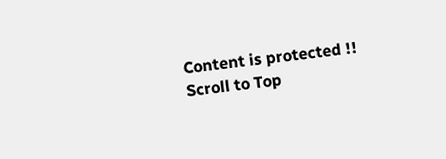Content is protected !!
Scroll to Top